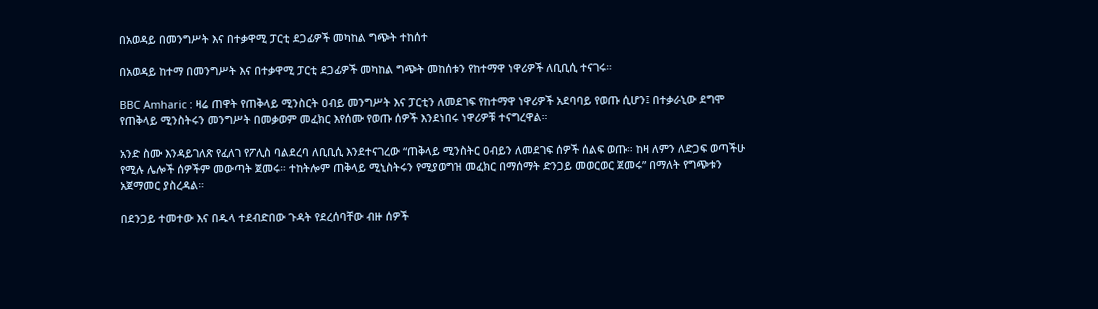በአወዳይ በመንግሥት እና በተቃዋሚ ፓርቲ ደጋፊዎች መካከል ግጭት ተከሰተ

በአወዳይ ከተማ በመንግሥት እና በተቃዋሚ ፓርቲ ደጋፊዎች መካከል ግጭት መከሰቱን የከተማዋ ነዋሪዎች ለቢቢሲ ተናገሩ።

BBC Amharic : ዛሬ ጠዋት የጠቅላይ ሚንስርት ዐብይ መንግሥት እና ፓርቲን ለመደገፍ የከተማዋ ነዋሪዎች አደባባይ የወጡ ሲሆን፤ በተቃራኒው ደግሞ የጠቅላይ ሚንስትሩን መንግሥት በመቃወም መፈክር እየሰሙ የወጡ ሰዎች እንደነበሩ ነዋሪዎቹ ተናግረዋል።

አንድ ስሙ እንዳይገለጽ የፈለገ የፖሊስ ባልደረባ ለቢቢሲ እንደተናገረው “ጠቅላይ ሚንስትር ዐብይን ለመደገፍ ሰዎች ሰልፍ ወጡ። ከዛ ለምን ለድጋፍ ወጣችሁ የሚሉ ሌሎች ሰዎችም መውጣት ጀመሩ። ተከትሎም ጠቅላይ ሚኒስትሩን የሚያወግዝ መፈክር በማሰማት ድንጋይ መወርወር ጀመሩ” በማለት የግጭቱን አጀማመር ያስረዳል።

በደንጋይ ተመተው እና በዱላ ተደብድበው ጉዳት የደረሰባቸው ብዙ ሰዎች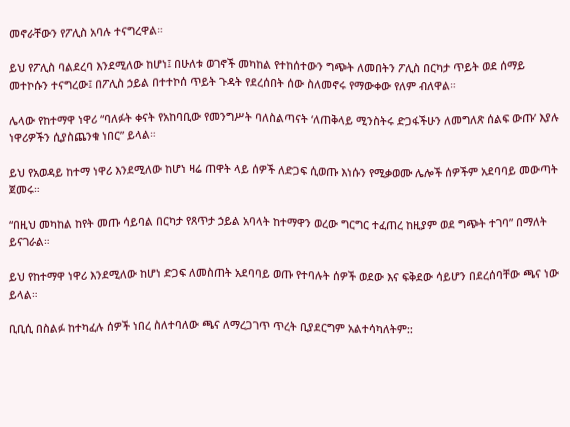መኖራቸውን የፖሊስ አባሉ ተናግረዋል።

ይህ የፖሊስ ባልደረባ እንደሚለው ከሆነ፤ በሁለቱ ወገኖች መካከል የተከሰተውን ግጭት ለመበትን ፖሊስ በርካታ ጥይት ወደ ሰማይ መተኮሱን ተናግረው፤ በፖሊስ ኃይል በተተኮሰ ጥይት ጉዳት የደረሰበት ሰው ስለመኖሩ የማውቀው የለም ብለዋል።

ሌላው የከተማዋ ነዋሪ “ባለፉት ቀናት የአከባቢው የመንግሥት ባለስልጣናት ‘ለጠቅላይ ሚንስትሩ ድጋፋችሁን ለመግለጽ ሰልፍ ውጡ’ እያሉ ነዋሪዎችን ሲያስጨንቁ ነበር” ይላል።

ይህ የአወዳይ ከተማ ነዋሪ እንደሚለው ከሆነ ዛሬ ጠዋት ላይ ሰዎች ለድጋፍ ሲወጡ እነሱን የሚቃወሙ ሌሎች ሰዎችም አደባባይ መውጣት ጀመሩ።

“በዚህ መካከል ከየት መጡ ሳይባል በርካታ የጸጥታ ኃይል አባላት ከተማዋን ወረው ግርግር ተፈጠረ ከዚያም ወደ ግጭት ተገባ” በማለት ይናገራል።

ይህ የከተማዋ ነዋሪ እንደሚለው ከሆነ ድጋፍ ለመስጠት አደባባይ ወጡ የተባሉት ሰዎች ወደው እና ፍቅደው ሳይሆን በደረሰባቸው ጫና ነው ይላል።

ቢቢሲ በስልፉ ከተካፈሉ ሰዎች ነበረ ስለተባለው ጫና ለማረጋገጥ ጥረት ቢያደርግም አልተሳካለትም::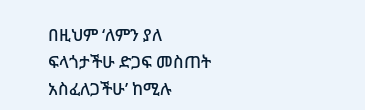በዚህም ‘ለምን ያለ ፍላጎታችሁ ድጋፍ መስጠት አስፈለጋችሁ’ ከሚሉ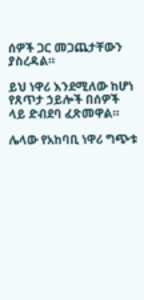ሰዎች ጋር መጋጨታቸውን ያስረዳል።

ይህ ነዋሪ እንደሚለው ከሆነ የጸጥታ ኃይሎች በሰዎች ላይ ድብደባ ፈጽመዋል።

ሌላው የአከባቢ ነዋሪ ግጭቱ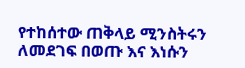የተከሰተው ጠቅላይ ሚንስትሩን ለመደገፍ በወጡ እና እነሱን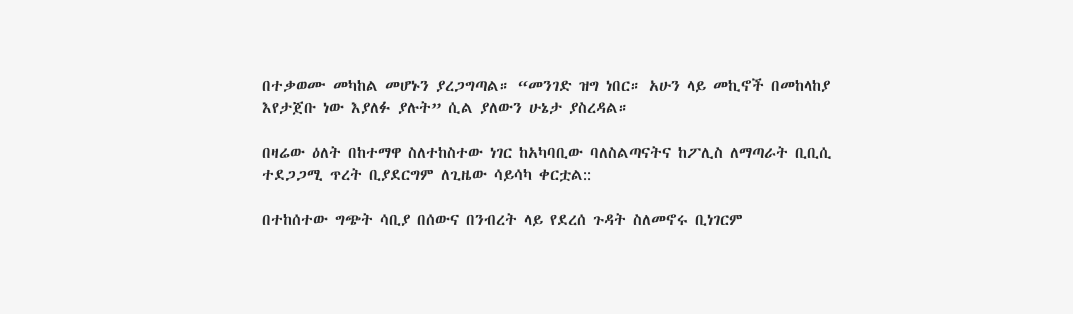በተቃወሙ መካከል መሆኑን ያረጋግጣል። “መንገድ ዝግ ነበር። አሁን ላይ መኪኖች በመከላከያ እየታጀቡ ነው እያለፉ ያሉት” ሲል ያለውን ሁኔታ ያስረዳል።

በዛሬው ዕለት በከተማዋ ስለተከስተው ነገር ከአካባቢው ባለስልጣናትና ከፖሊስ ለማጣራት ቢቢሲ ተደጋጋሚ ጥረት ቢያደርግም ለጊዜው ሳይሳካ ቀርቷል::

በተከሰተው ግጭት ሳቢያ በሰውና በንብረት ላይ የደረሰ ጉዳት ስለመኖሩ ቢነገርም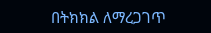በትክክል ለማረጋገጥ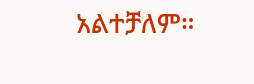አልተቻለም።